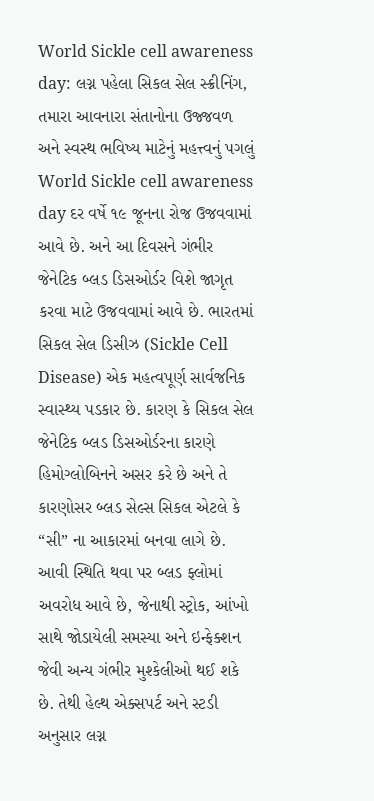World Sickle cell awareness day: લગ્ન પહેલા સિકલ સેલ સ્ક્રીનિંગ, તમારા આવનારા સંતાનોના ઉજ્જવળ અને સ્વસ્થ ભવિષ્ય માટેનું મહત્ત્વનું પગલું
World Sickle cell awareness day દર વર્ષે ૧૯ જૂનના રોજ ઉજવવામાં આવે છે. અને આ દિવસને ગંભીર જેનેટિક બ્લડ ડિસઓર્ડર વિશે જાગૃત કરવા માટે ઉજવવામાં આવે છે. ભારતમાં સિકલ સેલ ડિસીઝ (Sickle Cell Disease) એક મહત્વપૂર્ણ સાર્વજનિક સ્વાસ્થ્ય પડકાર છે. કારણ કે સિકલ સેલ જેનેટિક બ્લડ ડિસઓર્ડરના કારણે હિમોગ્લોબિનને અસર કરે છે અને તે કારણોસર બ્લડ સેલ્સ સિકલ એટલે કે “સી” ના આકારમાં બનવા લાગે છે. આવી સ્થિતિ થવા પર બ્લડ ફ્લોમાં અવરોધ આવે છે, જેનાથી સ્ટ્રોક, આંખો સાથે જોડાયેલી સમસ્યા અને ઇન્ફેક્શન જેવી અન્ય ગંભીર મુશ્કેલીઓ થઈ શકે છે. તેથી હેલ્થ એક્સપર્ટ અને સ્ટડી અનુસાર લગ્ન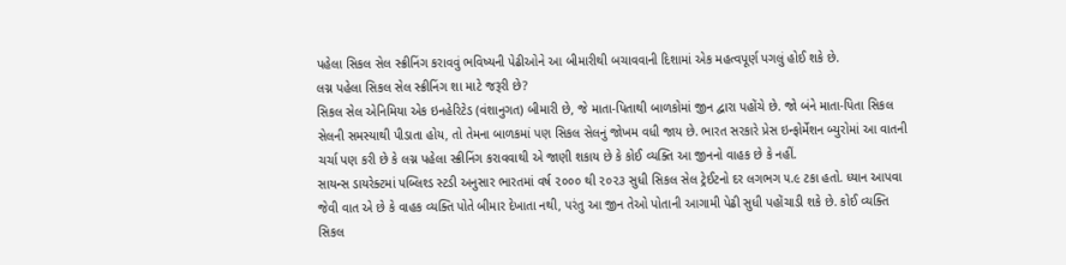પહેલા સિકલ સેલ સ્ક્રીનિંગ કરાવવું ભવિષ્યની પેઢીઓને આ બીમારીથી બચાવવાની દિશામાં એક મહત્વપૂર્ણ પગલું હોઈ શકે છે.
લગ્ન પહેલા સિકલ સેલ સ્ક્રીનિંગ શા માટે જરૂરી છે?
સિકલ સેલ એનિમિયા એક ઇનહેરિટેડ (વંશાનુગત) બીમારી છે, જે માતા-પિતાથી બાળકોમાં જીન દ્વારા પહોંચે છે. જો બંને માતા-પિતા સિકલ સેલની સમસ્યાથી પીડાતા હોય, તો તેમના બાળકમાં પણ સિકલ સેલનું જોખમ વધી જાય છે. ભારત સરકારે પ્રેસ ઇન્ફોર્મેશન બ્યુરોમાં આ વાતની ચર્ચા પણ કરી છે કે લગ્ન પહેલા સ્ક્રીનિંગ કરાવવાથી એ જાણી શકાય છે કે કોઈ વ્યક્તિ આ જીનનો વાહક છે કે નહીં.
સાયન્સ ડાયરેક્ટમાં પબ્લિશ્ડ સ્ટડી અનુસાર ભારતમાં વર્ષ ૨૦૦૦ થી ૨૦૨૩ સુધી સિકલ સેલ ટ્રેઈટનો દર લગભગ ૫.૯ ટકા હતો. ધ્યાન આપવા જેવી વાત એ છે કે વાહક વ્યક્તિ પોતે બીમાર દેખાતા નથી, પરંતુ આ જીન તેઓ પોતાની આગામી પેઢી સુધી પહોંચાડી શકે છે. કોઈ વ્યક્તિ સિકલ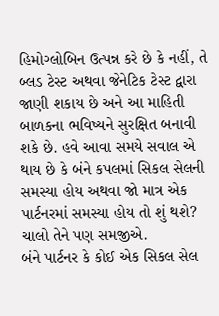હિમોગ્લોબિન ઉત્પન્ન કરે છે કે નહીં, તે બ્લડ ટેસ્ટ અથવા જેનેટિક ટેસ્ટ દ્વારા જાણી શકાય છે અને આ માહિતી બાળકના ભવિષ્યને સુરક્ષિત બનાવી શકે છે. હવે આવા સમયે સવાલ એ થાય છે કે બંને કપલમાં સિકલ સેલની સમસ્યા હોય અથવા જો માત્ર એક પાર્ટનરમાં સમસ્યા હોય તો શું થશે? ચાલો તેને પણ સમજીએ.
બંને પાર્ટનર કે કોઈ એક સિકલ સેલ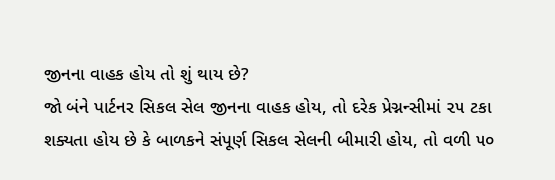જીનના વાહક હોય તો શું થાય છે?
જો બંને પાર્ટનર સિકલ સેલ જીનના વાહક હોય, તો દરેક પ્રેગ્નન્સીમાં ૨૫ ટકા શક્યતા હોય છે કે બાળકને સંપૂર્ણ સિકલ સેલની બીમારી હોય, તો વળી ૫૦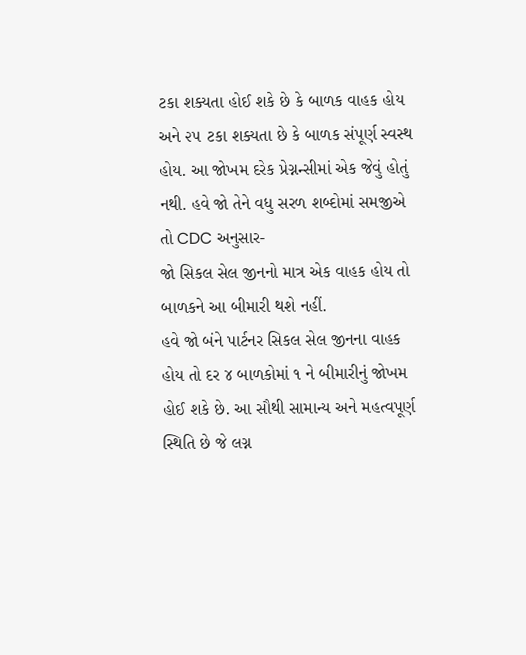ટકા શક્યતા હોઈ શકે છે કે બાળક વાહક હોય અને ૨૫ ટકા શક્યતા છે કે બાળક સંપૂર્ણ સ્વસ્થ હોય. આ જોખમ દરેક પ્રેગ્નન્સીમાં એક જેવું હોતું નથી. હવે જો તેને વધુ સરળ શબ્દોમાં સમજીએ તો CDC અનુસાર-
જો સિકલ સેલ જીનનો માત્ર એક વાહક હોય તો બાળકને આ બીમારી થશે નહીં.
હવે જો બંને પાર્ટનર સિકલ સેલ જીનના વાહક હોય તો દર ૪ બાળકોમાં ૧ ને બીમારીનું જોખમ હોઈ શકે છે. આ સૌથી સામાન્ય અને મહત્વપૂર્ણ સ્થિતિ છે જે લગ્ન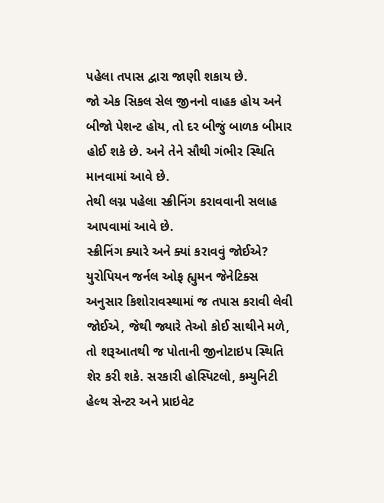પહેલા તપાસ દ્વારા જાણી શકાય છે.
જો એક સિકલ સેલ જીનનો વાહક હોય અને બીજો પેશન્ટ હોય, તો દર બીજું બાળક બીમાર હોઈ શકે છે. અને તેને સૌથી ગંભીર સ્થિતિ માનવામાં આવે છે.
તેથી લગ્ન પહેલા સ્ક્રીનિંગ કરાવવાની સલાહ આપવામાં આવે છે.
સ્ક્રીનિંગ ક્યારે અને ક્યાં કરાવવું જોઈએ?
યુરોપિયન જર્નલ ઓફ હ્યુમન જેનેટિક્સ અનુસાર કિશોરાવસ્થામાં જ તપાસ કરાવી લેવી જોઈએ, જેથી જ્યારે તેઓ કોઈ સાથીને મળે, તો શરૂઆતથી જ પોતાની જીનોટાઇપ સ્થિતિ શેર કરી શકે. સરકારી હોસ્પિટલો, કમ્યુનિટી હેલ્થ સેન્ટર અને પ્રાઇવેટ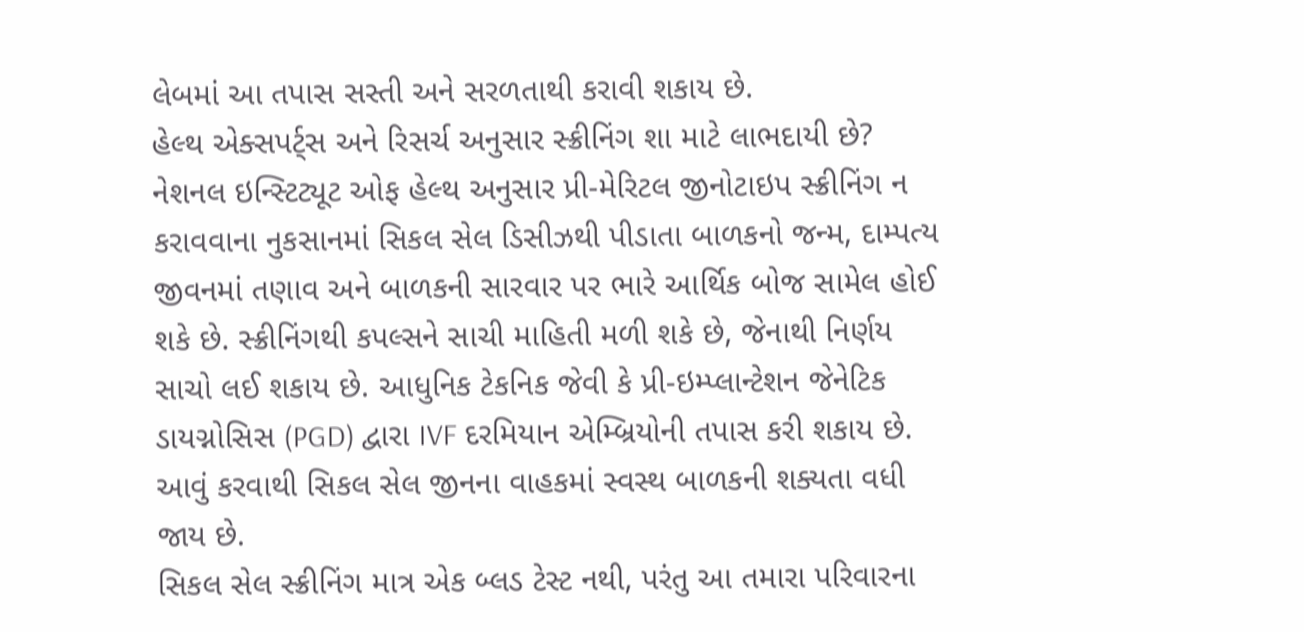લેબમાં આ તપાસ સસ્તી અને સરળતાથી કરાવી શકાય છે.
હેલ્થ એક્સપર્ટ્સ અને રિસર્ચ અનુસાર સ્ક્રીનિંગ શા માટે લાભદાયી છે?
નેશનલ ઇન્સ્ટિટ્યૂટ ઓફ હેલ્થ અનુસાર પ્રી-મેરિટલ જીનોટાઇપ સ્ક્રીનિંગ ન કરાવવાના નુકસાનમાં સિકલ સેલ ડિસીઝથી પીડાતા બાળકનો જન્મ, દામ્પત્ય જીવનમાં તણાવ અને બાળકની સારવાર પર ભારે આર્થિક બોજ સામેલ હોઈ શકે છે. સ્ક્રીનિંગથી કપલ્સને સાચી માહિતી મળી શકે છે, જેનાથી નિર્ણય સાચો લઈ શકાય છે. આધુનિક ટેકનિક જેવી કે પ્રી-ઇમ્પ્લાન્ટેશન જેનેટિક ડાયગ્નોસિસ (PGD) દ્વારા IVF દરમિયાન એમ્બ્રિયોની તપાસ કરી શકાય છે. આવું કરવાથી સિકલ સેલ જીનના વાહકમાં સ્વસ્થ બાળકની શક્યતા વધી જાય છે.
સિકલ સેલ સ્ક્રીનિંગ માત્ર એક બ્લડ ટેસ્ટ નથી, પરંતુ આ તમારા પરિવારના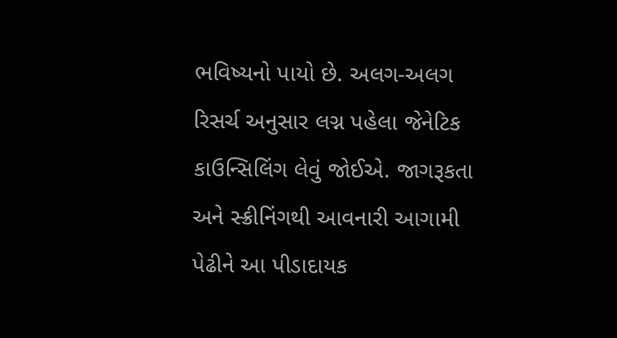ભવિષ્યનો પાયો છે. અલગ-અલગ રિસર્ચ અનુસાર લગ્ન પહેલા જેનેટિક કાઉન્સિલિંગ લેવું જોઈએ. જાગરૂકતા અને સ્ક્રીનિંગથી આવનારી આગામી પેઢીને આ પીડાદાયક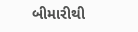બીમારીથી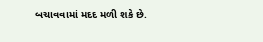બચાવવામાં મદદ મળી શકે છે.